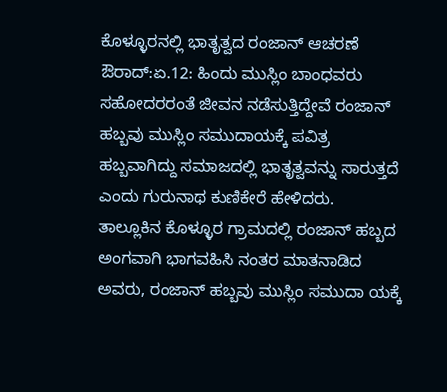ಕೊಳ್ಳೂರನಲ್ಲಿ ಭಾತೃತ್ವದ ರಂಜಾನ್ ಆಚರಣೆ
ಔರಾದ್:ಏ.12: ಹಿಂದು ಮುಸ್ಲಿಂ ಬಾಂಧವರು ಸಹೋದರರಂತೆ ಜೀವನ ನಡೆಸುತ್ತಿದ್ದೇವೆ ರಂಜಾನ್ ಹಬ್ಬವು ಮುಸ್ಲಿಂ ಸಮುದಾಯಕ್ಕೆ ಪವಿತ್ರ ಹಬ್ಬವಾಗಿದ್ದು ಸಮಾಜದಲ್ಲಿ ಭಾತೃತ್ವವನ್ನು ಸಾರುತ್ತದೆ ಎಂದು ಗುರುನಾಥ ಕುಣಿಕೇರೆ ಹೇಳಿದರು.
ತಾಲ್ಲೂಕಿನ ಕೊಳ್ಳೂರ ಗ್ರಾಮದಲ್ಲಿ ರಂಜಾನ್ ಹಬ್ಬದ ಅಂಗವಾಗಿ ಭಾಗವಹಿಸಿ ನಂತರ ಮಾತನಾಡಿದ ಅವರು, ರಂಜಾನ್ ಹಬ್ಬವು ಮುಸ್ಲಿಂ ಸಮುದಾ ಯಕ್ಕೆ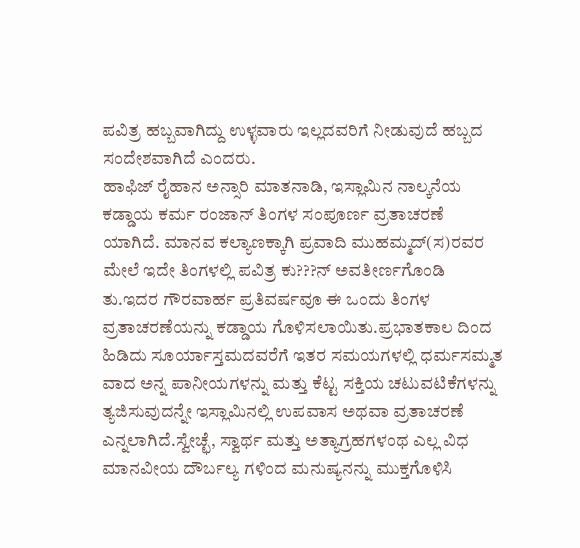ಪವಿತ್ರ ಹಬ್ಬವಾಗಿದ್ದು ಉಳ್ಳವಾರು ಇಲ್ಲದವರಿಗೆ ನೀಡುವುದೆ ಹಬ್ಬದ ಸಂದೇಶವಾಗಿದೆ ಎಂದರು.
ಹಾಫಿಜ್ ರೈಹಾನ ಅನ್ಸಾರಿ ಮಾತನಾಡಿ, ಇಸ್ಲಾಮಿನ ನಾಲ್ಕನೆಯ ಕಡ್ಡಾಯ ಕರ್ಮ ರಂಜಾನ್ ತಿಂಗಳ ಸಂಪೂರ್ಣ ವ್ರತಾಚರಣೆ ಯಾಗಿದೆ. ಮಾನವ ಕಲ್ಯಾಣಕ್ಕಾಗಿ ಪ್ರವಾದಿ ಮುಹಮ್ಮದ್(ಸ)ರವರ ಮೇಲೆ ಇದೇ ತಿಂಗಳಲ್ಲಿ ಪವಿತ್ರ ಕು???ನ್ ಅವತೀರ್ಣಗೊಂಡಿ ತು.ಇದರ ಗೌರವಾರ್ಹ ಪ್ರತಿವರ್ಷವೂ ಈ ಒಂದು ತಿಂಗಳ ವ್ರತಾಚರಣೆಯನ್ನು ಕಡ್ಡಾಯ ಗೊಳಿಸಲಾಯಿತು.ಪ್ರಭಾತಕಾಲ ದಿಂದ ಹಿಡಿದು ಸೂರ್ಯಾಸ್ತಮದವರೆಗೆ ಇತರ ಸಮಯಗಳಲ್ಲಿ ಧರ್ಮಸಮ್ಮತ ವಾದ ಅನ್ನ ಪಾನೀಯಗಳನ್ನು ಮತ್ತು ಕೆಟ್ಟ ಸಕ್ತಿಯ ಚಟುವಟಿಕೆಗಳನ್ನು ತ್ಯಜಿಸುವುದನ್ನೇ ಇಸ್ಲಾಮಿನಲ್ಲಿ ಉಪವಾಸ ಅಥವಾ ವ್ರತಾಚರಣೆ ಎನ್ನಲಾಗಿದೆ.ಸ್ವೇಚ್ಛೆ, ಸ್ವಾರ್ಥ ಮತ್ತು ಅತ್ಯಾಗ್ರಹಗಳಂಥ ಎಲ್ಲ ವಿಧ ಮಾನವೀಯ ದೌರ್ಬಲ್ಯ ಗಳಿಂದ ಮನುಷ್ಯನನ್ನು ಮುಕ್ತಗೊಳಿಸಿ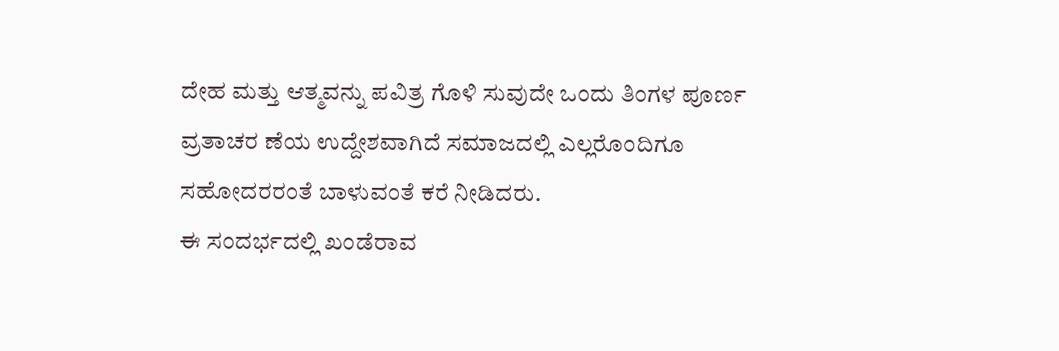ದೇಹ ಮತ್ತು ಆತ್ಮವನ್ನು ಪವಿತ್ರ ಗೊಳಿ ಸುವುದೇ ಒಂದು ತಿಂಗಳ ಪೂರ್ಣ ವ್ರತಾಚರ ಣೆಯ ಉದ್ದೇಶವಾಗಿದೆ ಸಮಾಜದಲ್ಲಿ ಎಲ್ಲರೊಂದಿಗೂ ಸಹೋದರರಂತೆ ಬಾಳುವಂತೆ ಕರೆ ನೀಡಿದರು.
ಈ ಸಂದರ್ಭದಲ್ಲಿ ಖಂಡೆರಾವ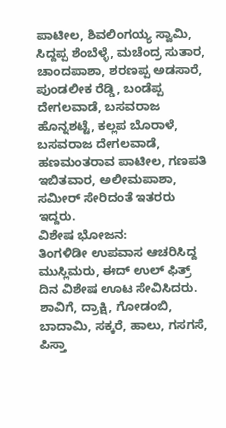ಪಾಟೀಲ, ಶಿವಲಿಂಗಯ್ಯ ಸ್ವಾಮಿ, ಸಿದ್ದಪ್ಪ ಶೆಂಬೆಳ್ಳೆ, ಮಚೆಂದ್ರ ಸುತಾರ, ಚಾಂದಪಾಶಾ, ಶರಣಪ್ಪ ಅಡಸಾರೆ, ಪುಂಡಲೀಕ ರೆಡ್ಡಿ, ಬಂಡೆಪ್ಪ ದೇಗಲವಾಡೆ, ಬಸವರಾಜ ಹೊನ್ನಶಟ್ಟೆ, ಕಲ್ಲಪ ಬೊರಾಳೆ, ಬಸವರಾಜ ದೇಗಲವಾಡೆ, ಹಣಮಂತರಾವ ಪಾಟೀಲ, ಗಣಪತಿ ಇಬಿತವಾರ, ಅಲೀಮಪಾಶಾ, ಸಮೀರ್ ಸೇರಿದಂತೆ ಇತರರು ಇದ್ದರು.
ವಿಶೇಷ ಭೋಜನ:
ತಿಂಗಳಿಡೀ ಉಪವಾಸ ಆಚರಿಸಿದ್ದ ಮುಸ್ಲಿಮರು, ಈದ್ ಉಲ್ ಫಿತ್ರ್ ದಿನ ವಿಶೇಷ ಊಟ ಸೇವಿಸಿದರು. ಶಾವಿಗೆ, ದ್ರಾಕ್ಷಿ, ಗೋಡಂಬಿ, ಬಾದಾಮಿ, ಸಕ್ಕರೆ, ಹಾಲು, ಗಸಗಸೆ, ಪಿಸ್ತಾ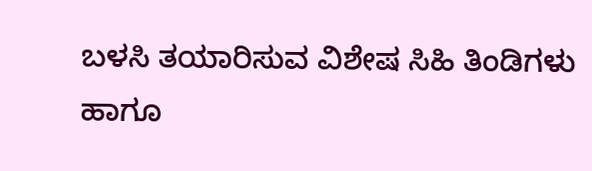ಬಳಸಿ ತಯಾರಿಸುವ ವಿಶೇಷ ಸಿಹಿ ತಿಂಡಿಗಳು ಹಾಗೂ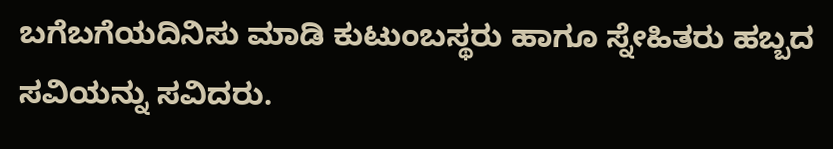ಬಗೆಬಗೆಯದಿನಿಸು ಮಾಡಿ ಕುಟುಂಬಸ್ಥರು ಹಾಗೂ ಸ್ನೇಹಿತರು ಹಬ್ಬದ ಸವಿಯನ್ನು ಸವಿದರು.